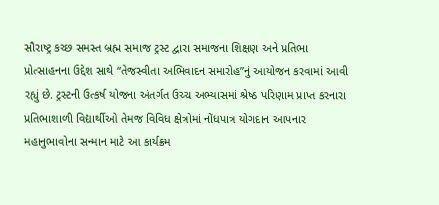સૌરાષ્ટ્ર કચ્છ સમસ્ત બ્રહ્મ સમાજ ટ્રસ્ટ દ્વારા સમાજના શિક્ષણ અને પ્રતિભા પ્રોત્સાહનના ઉદ્દેશ સાથે “તેજસ્વીતા અભિવાદન સમારોહ”નું આયોજન કરવામાં આવી રહ્યું છે. ટ્રસ્ટની ઉત્કર્ષ યોજના અંતર્ગત ઉચ્ચ અભ્યાસમાં શ્રેષ્ઠ પરિણામ પ્રાપ્ત કરનારા પ્રતિભાશાળી વિદ્યાર્થીઓ તેમજ વિવિધ ક્ષેત્રોમાં નોંધપાત્ર યોગદાન આપનાર મહાનુભાવોના સન્માન માટે આ કાર્યક્રમ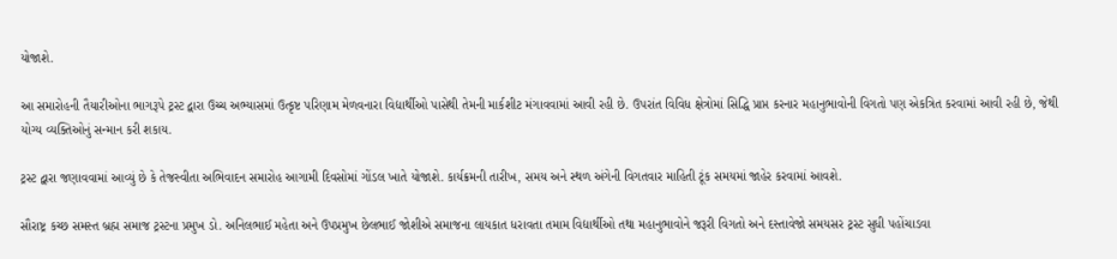યોજાશે.

આ સમારોહની તૈયારીઓના ભાગરૂપે ટ્રસ્ટ દ્વારા ઉચ્ચ અભ્યાસમાં ઉત્કૃષ્ટ પરિણામ મેળવનારા વિદ્યાર્થીઓ પાસેથી તેમની માર્કશીટ મંગાવવામાં આવી રહી છે. ઉપરાંત વિવિધ ક્ષેત્રોમાં સિદ્ધિ પ્રાપ્ત કરનાર મહાનુભાવોની વિગતો પણ એકત્રિત કરવામાં આવી રહી છે, જેથી યોગ્ય વ્યક્તિઓનું સન્માન કરી શકાય.

ટ્રસ્ટ દ્વારા જણાવવામાં આવ્યું છે કે તેજસ્વીતા અભિવાદન સમારોહ આગામી દિવસોમાં ગોંડલ ખાતે યોજાશે. કાર્યક્રમની તારીખ, સમય અને સ્થળ અંગેની વિગતવાર માહિતી ટૂંક સમયમાં જાહેર કરવામાં આવશે.

સૌરાષ્ટ્ર કચ્છ સમસ્ત બ્રહ્મ સમાજ ટ્રસ્ટના પ્રમુખ ડો. અનિલભાઈ મહેતા અને ઉપપ્રમુખ છેલભાઈ જોશીએ સમાજના લાયકાત ધરાવતા તમામ વિદ્યાર્થીઓ તથા મહાનુભાવોને જરૂરી વિગતો અને દસ્તાવેજો સમયસર ટ્રસ્ટ સુધી પહોંચાડવા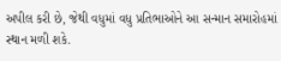અપીલ કરી છે, જેથી વધુમાં વધુ પ્રતિભાઓને આ સન્માન સમારોહમાં સ્થાન મળી શકે.